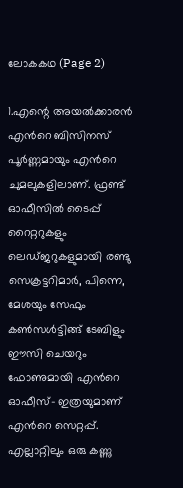ലോകകഥ (Page 2)

1.എന്റെ അയൽക്കാരൻ എന്‍റെ ബിസിനസ് പൂർണ്ണമായും എന്‍റെ ചുമലുകളിലാണ്‌. ഫ്രണ്ട് ഓഫീസിൽ ടൈപ്പ് റൈറ്ററുകളും ലെഡ്ജറുകളുമായി രണ്ടു സെക്രട്ടറിമാർ, പിന്നെ, മേശയും സേഫും കൺസൾട്ടിങ്ങ് ടേബിളും ഈസി ചെയറും ഫോണുമായി എന്‍റെ ഓഫീസ്- ഇത്രയുമാണ്‌ എന്‍റെ സെറ്റപ്പ്. എല്ലാറ്റിലും ഒരു കണ്ണു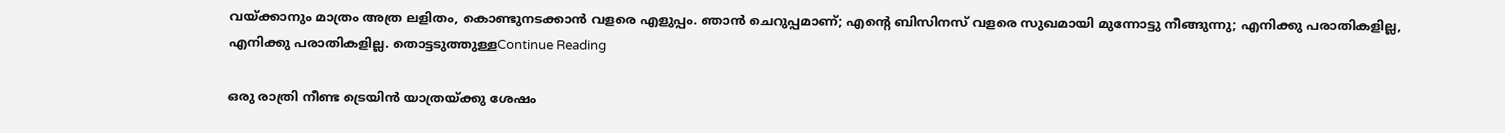വയ്ക്കാനും മാത്രം അത്ര ലളിതം, കൊണ്ടുനടക്കാൻ വളരെ എളുപ്പം. ഞാൻ ചെറുപ്പമാണ്‌; എന്‍റെ ബിസിനസ് വളരെ സുഖമായി മുന്നോട്ടു നീങ്ങുന്നു; എനിക്കു പരാതികളില്ല, എനിക്കു പരാതികളില്ല. തൊട്ടടുത്തുള്ളContinue Reading

ഒരു രാത്രി നീണ്ട ട്രെയിൻ യാത്രയ്ക്കു ശേഷം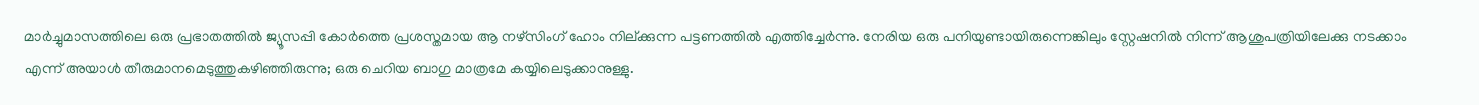മാർച്ചുമാസത്തിലെ ഒരു പ്രഭാതത്തിൽ ജ്യൂസപ്പി കോർത്തെ പ്രശസ്തമായ ആ നഴ്സിംഗ് ഹോം നില്ക്കുന്ന പട്ടണത്തിൽ എത്തിച്ചേർന്നു. നേരിയ ഒരു പനിയുണ്ടായിരുന്നെങ്കിലും സ്റ്റേഷനിൽ നിന്ന് ആശുപത്രിയിലേക്കു നടക്കാം എന്ന് അയാൾ തീരുമാനമെടുത്തുകഴിഞ്ഞിരുന്നു; ഒരു ചെറിയ ബാഗു മാത്രമേ കയ്യിലെടുക്കാനുള്ളു.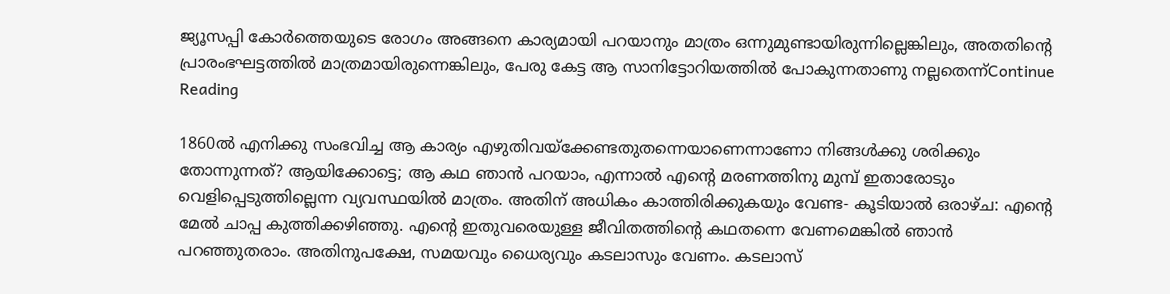ജ്യൂസപ്പി കോർത്തെയുടെ രോഗം അങ്ങനെ കാര്യമായി പറയാനും മാത്രം ഒന്നുമുണ്ടായിരുന്നില്ലെങ്കിലും, അതതിന്റെ പ്രാരംഭഘട്ടത്തിൽ മാത്രമായിരുന്നെങ്കിലും, പേരു കേട്ട ആ സാനിട്ടോറിയത്തിൽ പോകുന്നതാണു നല്ലതെന്ന്Continue Reading

1860ൽ എനിക്കു സംഭവിച്ച ആ കാര്യം എഴുതിവയ്ക്കേണ്ടതുതന്നെയാണെന്നാണോ നിങ്ങൾക്കു ശരിക്കും തോന്നുന്നത്? ആയിക്കോട്ടെ; ആ കഥ ഞാൻ പറയാം, എന്നാൽ എന്റെ മരണത്തിനു മുമ്പ് ഇതാരോടും വെളിപ്പെടുത്തില്ലെന്ന വ്യവസ്ഥയിൽ മാത്രം. അതിന്‌ അധികം കാത്തിരിക്കുകയും വേണ്ട- കൂടിയാൽ ഒരാഴ്ച: എന്റെ മേൽ ചാപ്പ കുത്തിക്കഴിഞ്ഞു. എന്റെ ഇതുവരെയുള്ള ജീവിതത്തിന്റെ കഥതന്നെ വേണമെങ്കിൽ ഞാൻ പറഞ്ഞുതരാം. അതിനുപക്ഷേ, സമയവും ധൈര്യവും കടലാസും വേണം. കടലാസ്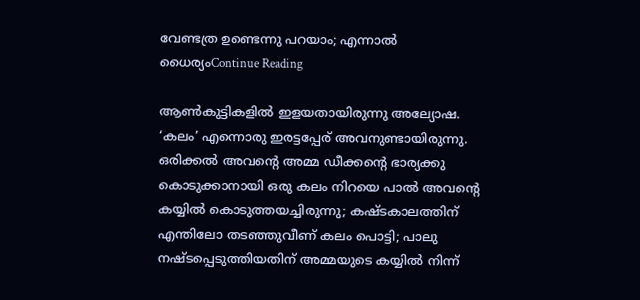വേണ്ടത്ര ഉണ്ടെന്നു പറയാം; എന്നാൽ ധൈര്യംContinue Reading

ആൺകുട്ടികളിൽ ഇളയതായിരുന്നു അല്യോഷ. ‘കലം’ എന്നൊരു ഇരട്ടപ്പേര്‌ അവനുണ്ടായിരുന്നു. ഒരിക്കൽ അവന്റെ അമ്മ ഡീക്കന്റെ ഭാര്യക്കു കൊടുക്കാനായി ഒരു കലം നിറയെ പാൽ അവന്റെ കയ്യിൽ കൊടുത്തയച്ചിരുന്നു; കഷ്ടകാലത്തിന്‌ എന്തിലോ തടഞ്ഞുവീണ്‌ കലം പൊട്ടി; പാലു നഷ്ടപ്പെടുത്തിയതിന്‌ അമ്മയുടെ കയ്യിൽ നിന്ന്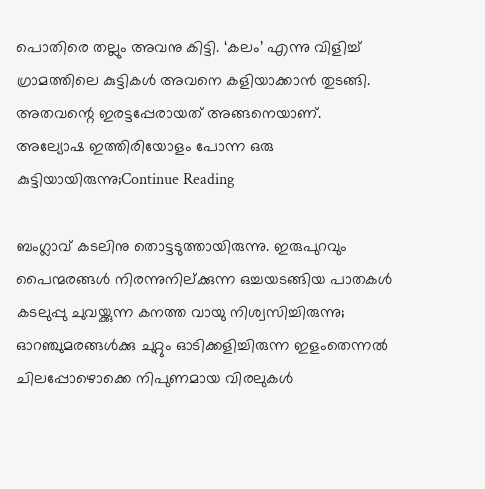പൊതിരെ തല്ലും അവനു കിട്ടി. ‘കലം’ എന്നു വിളിച്ച് ഗ്രാമത്തിലെ കുട്ടികൾ അവനെ കളിയാക്കാൻ തുടങ്ങി. അതവന്റെ ഇരട്ടപ്പേരായത് അങ്ങനെയാണ്‌. അല്യോഷ ഇത്തിരിയോളം പോന്ന ഒരു കുട്ടിയായിരുന്നു;Continue Reading

ബംഗ്ലാവ് കടലിനു തൊട്ടടുത്തായിരുന്നു. ഇരുപുറവും പൈന്മരങ്ങൾ നിരന്നുനില്ക്കുന്ന ഒച്ചയടങ്ങിയ പാതകൾ കടലുപ്പു ചുവയ്ക്കുന്ന കനത്ത വായു നിശ്വസിച്ചിരുന്നു; ഓറഞ്ചുമരങ്ങൾക്കു ചുറ്റും ഓടിക്കളിച്ചിരുന്ന ഇളംതെന്നൽ ചിലപ്പോഴൊക്കെ നിപുണമായ വിരലുകൾ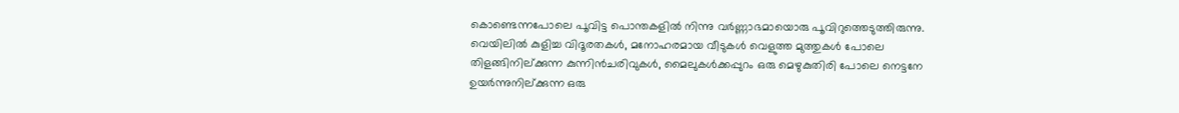കൊണ്ടെന്നപോലെ പൂവിട്ട പൊന്തകളിൽ നിന്നു വർണ്ണാഭമായൊരു പൂവിറുത്തെടുത്തിരുന്നു. വെയിലിൽ കുളിച്ച വിദൂരതകൾ, മനോഹരമായ വീടുകൾ വെളുത്ത മുത്തുകൾ പോലെ തിളങ്ങിനില്ക്കുന്ന കുന്നിൻചരിവുകൾ, മൈലുകൾക്കപ്പുറം ഒരു മെഴുകുതിരി പോലെ നെട്ടനേ ഉയർന്നുനില്ക്കുന്ന ഒരു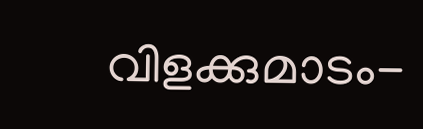വിളക്കുമാടം-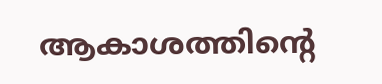ആകാശത്തിന്റെ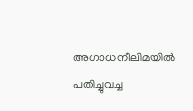അഗാധനീലിമയിൽ പതിച്ചുവച്ച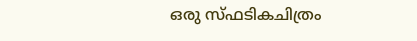ഒരു സ്ഫടികചിത്രം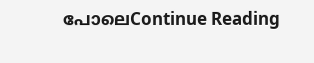പോലെContinue Reading